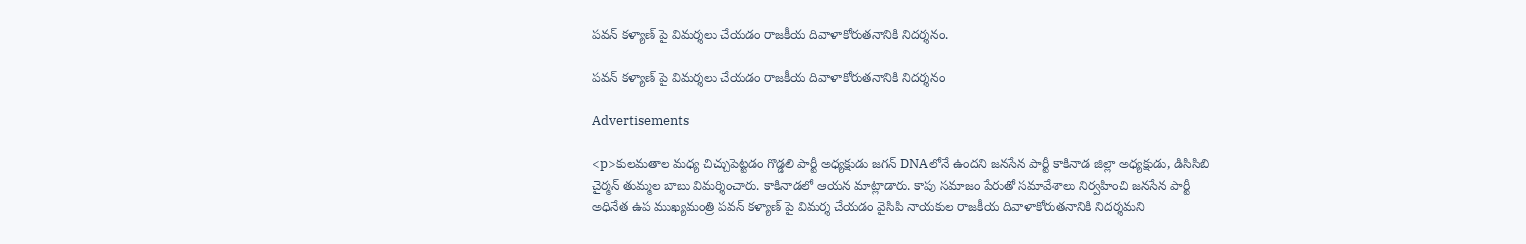పవన్ కళ్యాణ్ పై విమర్శలు చేయడం రాజకీయ దివాళాకోరుతనానికి నిదర్శనం.

పవన్ కళ్యాణ్ పై విమర్శలు చేయడం రాజకీయ దివాళాకోరుతనానికి నిదర్శనం

Advertisements

<p>కులమతాల మధ్య చిచ్చుపెట్టడం గొడ్డలి పార్టీ అధ్యక్షుడు జగన్‌ DNAలోనే ఉందని జనసేన పార్టీ కాకినాడ జిల్లా అధ్యక్షుడు, డిసిసిబి చైర్మన్ తుమ్మల బాబు విమర్శించారు. కాకినాడలో ఆయన మాట్లాడారు. కాపు సమాజం పేరుతో సమావేశాలు నిర్వహించి జనసేన పార్టీ అధినేత ఉప ముఖ్యమంత్రి పవన్ కళ్యాణ్ పై విమర్శ చేయడం వైసిపి నాయకుల రాజకీయ దివాళాకోరుతనానికి నిదర్శమని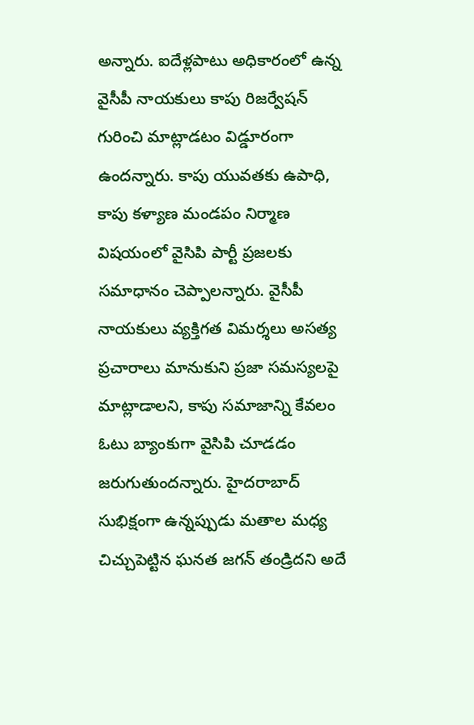అన్నారు. ఐదేళ్లపాటు అధికారంలో ఉన్న వైసీపీ నాయకులు కాపు రిజర్వేషన్ గురించి మాట్లాడటం విడ్డూరంగా ఉందన్నారు. కాపు యువతకు ఉపాధి, కాపు కళ్యాణ మండపం నిర్మాణ విషయంలో వైసిపి పార్టీ ప్రజలకు సమాధానం చెప్పాలన్నారు. వైసీపీ నాయకులు వ్యక్తిగత విమర్శలు అసత్య ప్రచారాలు మానుకుని ప్రజా సమస్యలపై మాట్లాడాలని, కాపు సమాజాన్ని కేవలం ఓటు బ్యాంకుగా వైసిపి చూడడం జరుగుతుందన్నారు. హైదరాబాద్‌ సుభిక్షంగా ఉన్నప్పుడు మతాల మధ్య చిచ్చుపెట్టిన ఘనత జగన్‌ తండ్రిదని అదే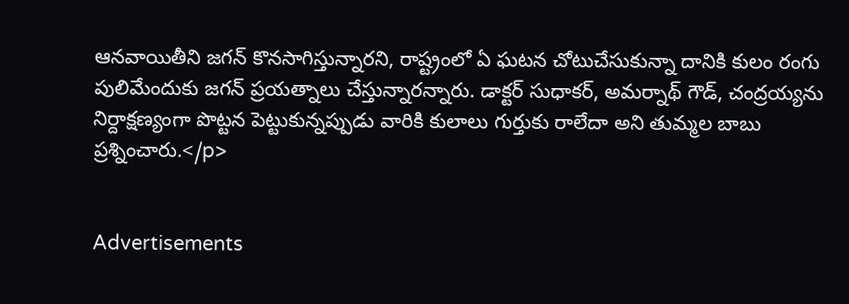ఆనవాయితీని జగన్‌ కొనసాగిస్తున్నారని, రాష్ట్రంలో ఏ ఘటన చోటుచేసుకున్నా దానికి కులం రంగు పులిమేందుకు జగన్‌ ప్రయత్నాలు చేస్తున్నారన్నారు. డాక్టర్‌ సుధాకర్‌, అమర్నాథ్‌ గౌడ్‌, చంద్రయ్యను నిర్దాక్షణ్యంగా పొట్టన పెట్టుకున్నప్పుడు వారికి కులాలు గుర్తుకు రాలేదా అని తుమ్మల బాబు ప్రశ్నించారు.</p>


Advertisements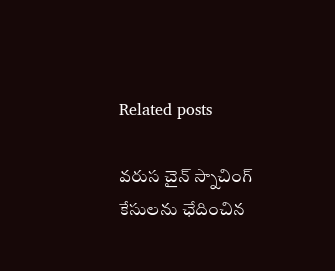Related posts

వరుస చైన్ స్నాచింగ్ కేసులను ఛేదించిన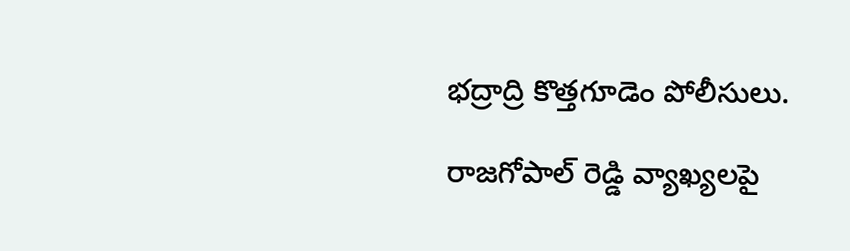భద్రాద్రి కొత్తగూడెం పోలీసులు.

రాజగోపాల్ రెడ్డి వ్యాఖ్యలపై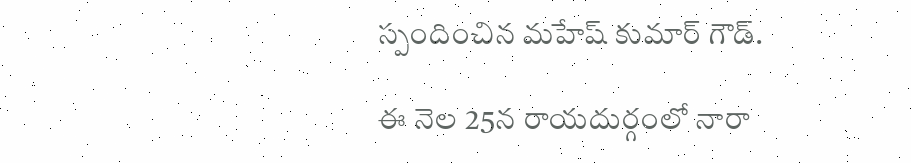స్పందించిన మహేష్‌ కుమార్ గౌడ్.

ఈ నెల 25న రాయదుర్గంలో నారా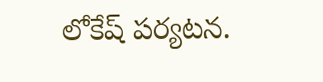లోకేష్ పర్యటన.